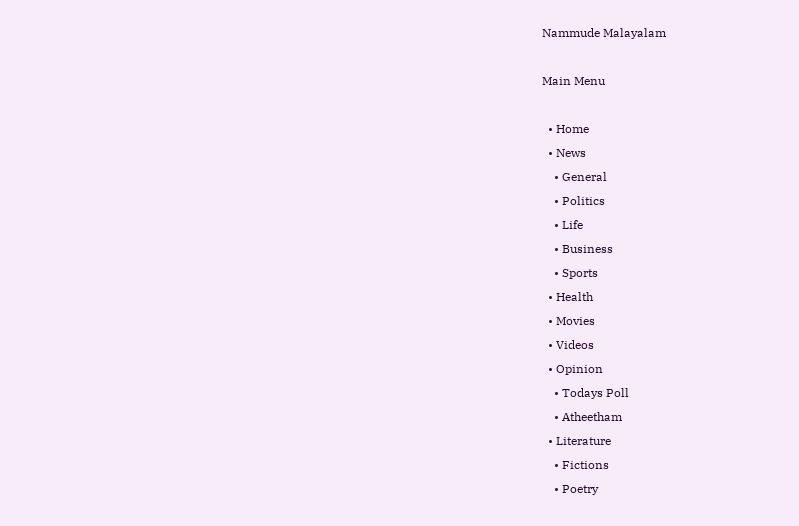Nammude Malayalam

Main Menu

  • Home
  • News
    • General
    • Politics
    • Life
    • Business
    • Sports
  • Health
  • Movies
  • Videos
  • Opinion
    • Todays Poll
    • Atheetham
  • Literature
    • Fictions
    • Poetry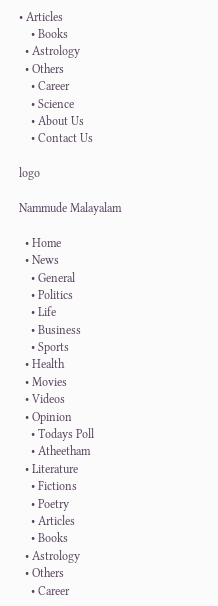• Articles
    • Books
  • Astrology
  • Others
    • Career
    • Science
    • About Us
    • Contact Us

logo

Nammude Malayalam

  • Home
  • News
    • General
    • Politics
    • Life
    • Business
    • Sports
  • Health
  • Movies
  • Videos
  • Opinion
    • Todays Poll
    • Atheetham
  • Literature
    • Fictions
    • Poetry
    • Articles
    • Books
  • Astrology
  • Others
    • Career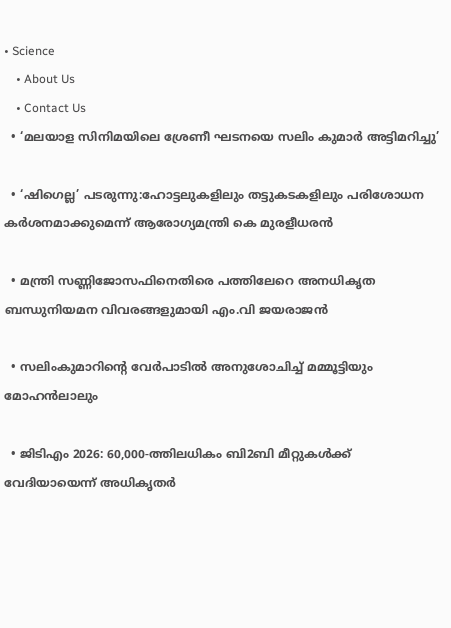• Science
    • About Us
    • Contact Us
  • ‘മലയാള സിനിമയിലെ ശ്രേണീ ഘടനയെ സലിം കുമാർ അട്ടിമറിച്ചു’

  • ‘ഷിഗെല്ല’ പടരുന്നു:ഹോട്ടലുകളിലും തട്ടുകടകളിലും പരിശോധന കർശനമാക്കുമെന്ന് ആരോഗ്യമന്ത്രി കെ മുരളീധരൻ

  • മന്ത്രി സണ്ണിജോസഫിനെതിരെ പത്തിലേറെ അനധികൃത ബന്ധുനിയമന വിവരങ്ങളുമായി എം.വി ജയരാജൻ

  • സലിംകുമാറിൻ്റെ വേർപാടിൽ അനുശോചിച്ച് മമ്മൂട്ടിയും മോഹൻലാലും

  • ജിടിഎം 2026: 60,000-ത്തിലധികം ബി2ബി മീറ്റുകള്‍ക്ക് വേദിയായെന്ന് അധികൃതർ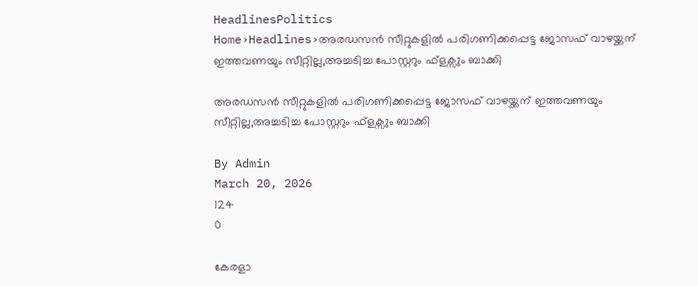HeadlinesPolitics
Home›Headlines›അരഡസൻ സീറ്റുകളിൽ പരിഗണിക്കപ്പെട്ട ജോസഫ് വാഴയ്ക്കന് ഇത്തവണയും സീറ്റില്ല,അച്ചടിച്ച പോസ്റ്ററും ഫ്ളക്സും ബാക്കി

അരഡസൻ സീറ്റുകളിൽ പരിഗണിക്കപ്പെട്ട ജോസഫ് വാഴയ്ക്കന് ഇത്തവണയും സീറ്റില്ല,അച്ചടിച്ച പോസ്റ്ററും ഫ്ളക്സും ബാക്കി

By Admin
March 20, 2026
124
0

കേരളാ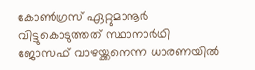കോൺഗ്രസ് ഏറ്റുമാനൂർ വിട്ടുകൊടുത്തത് സ്ഥാനാർഥി ജോസഫ് വാഴയ്ക്കനെന്ന ധാരണയിൽ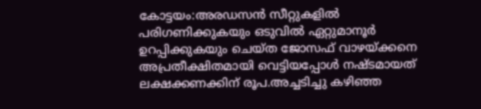കോട്ടയം:അരഡസൻ സീറ്റുകളിൽ പരിഗണിക്കുകയും ഒടുവിൽ ഏറ്റുമാനൂർ ഉറപ്പിക്കുകയും ചെയ്ത ജോസഫ് വാഴയ്ക്കനെ അപ്രതീക്ഷിതമായി വെട്ടിയപ്പോൾ നഷ്ടമായത് ലക്ഷക്കണക്കിന് രൂപ.അച്ചടിച്ചു കഴിഞ്ഞ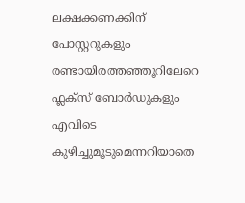ലക്ഷക്കണക്കിന് പോസ്റ്ററുകളും രണ്ടായിരത്തഞ്ഞൂറിലേറെ ഫ്ലക്സ് ബോർഡുകളും എവിടെ കുഴിച്ചുമൂടുമെന്നറിയാതെ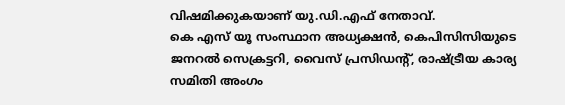വിഷമിക്കുകയാണ് യു.ഡി.എഫ് നേതാവ്.
കെ എസ് യൂ സംസ്ഥാന അധ്യക്ഷൻ, കെപിസിസിയുടെ ജനറൽ സെക്രട്ടറി, വൈസ് പ്രസിഡന്‍റ്‌, രാഷ്ട്രീയ കാര്യ സമിതി അംഗം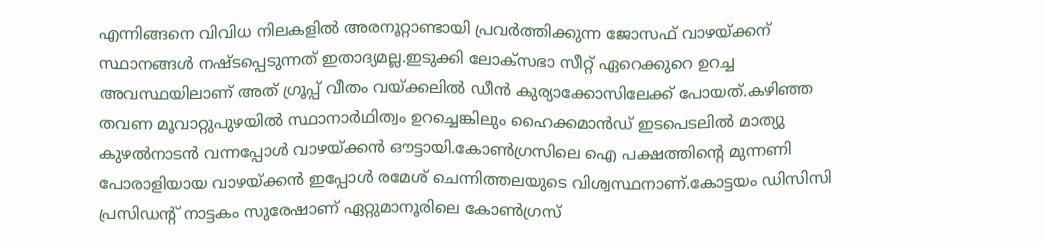എന്നിങ്ങനെ വിവിധ നിലകളിൽ അരനൂറ്റാണ്ടായി പ്രവർത്തിക്കുന്ന ജോസഫ് വാഴയ്ക്കന് സ്ഥാനങ്ങൾ നഷ്ടപ്പെടുന്നത് ഇതാദ്യമല്ല.ഇടുക്കി ലോക്സഭാ സീറ്റ് ഏറെക്കുറെ ഉറച്ച അവസ്ഥയിലാണ് അത് ഗ്രൂപ്പ് വീതം വയ്ക്കലിൽ ഡീൻ കുര്യാക്കോസിലേക്ക് പോയത്.കഴിഞ്ഞ തവണ മൂവാറ്റുപുഴയിൽ സ്ഥാനാർഥിത്വം ഉറച്ചെങ്കിലും ഹൈക്കമാൻഡ് ഇടപെടലിൽ മാത്യു കുഴൽനാടൻ വന്നപ്പോൾ വാഴയ്ക്കൻ ഔട്ടായി.കോൺഗ്രസിലെ ഐ പക്ഷത്തിൻ്റെ മുന്നണി പോരാളിയായ വാഴയ്ക്കൻ ഇപ്പോൾ രമേശ് ചെന്നിത്തലയുടെ വിശ്വസ്ഥനാണ്.കോട്ടയം ഡിസിസി പ്രസിഡൻ്റ് നാട്ടകം സുരേഷാണ് ഏറ്റുമാനൂരിലെ കോണ്‍ഗ്രസ്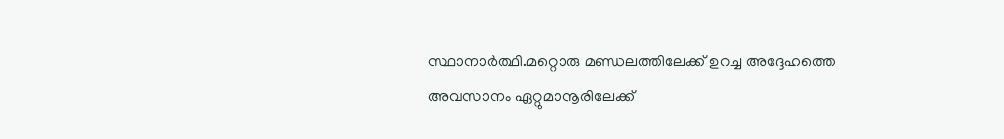സ്ഥാനാര്‍ത്ഥി.മറ്റൊരു മണ്ഡലത്തിലേക്ക് ഉറച്ച അദ്ദേഹത്തെ അവസാനം ഏറ്റുമാനൂരിലേക്ക്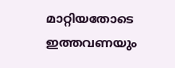മാറ്റിയതോടെ ഇത്തവണയും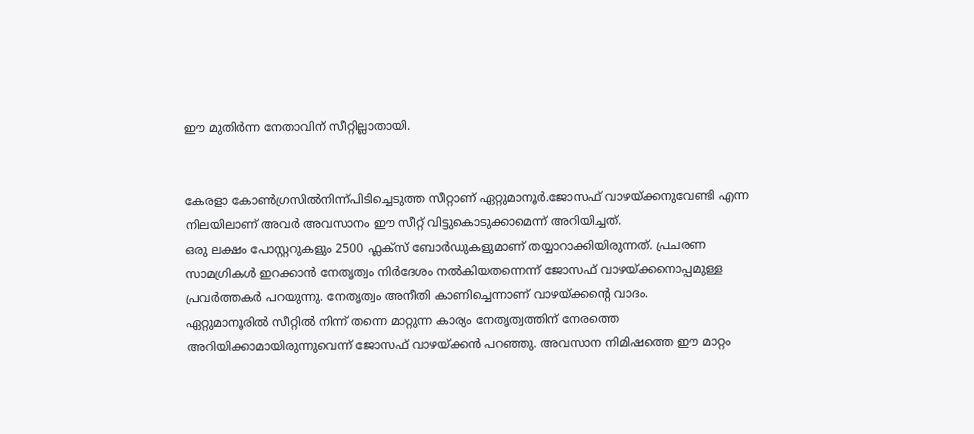ഈ മുതിർന്ന നേതാവിന് സീറ്റില്ലാതായി.


കേരളാ കോൺഗ്രസിൽനിന്ന്പിടിച്ചെടുത്ത സീറ്റാണ് ഏറ്റുമാനൂർ.ജോസഫ് വാഴയ്ക്കനുവേണ്ടി എന്ന നിലയിലാണ് അവർ അവസാനം ഈ സീറ്റ് വിട്ടുകൊടുക്കാമെന്ന് അറിയിച്ചത്.
ഒരു ലക്ഷം പോസ്റ്ററുകളും 2500 ഫ്ലക്സ് ബോർഡുകളുമാണ് തയ്യാറാക്കിയിരുന്നത്. പ്രചരണ സാമഗ്രികൾ ഇറക്കാൻ നേതൃത്വം നിർദേശം നൽകിയതന്നെന്ന് ജോസഫ് വാഴയ്ക്കനൊപ്പമുള്ള പ്രവർത്തകർ പറയുന്നു. നേതൃത്വം അനീതി കാണിച്ചെന്നാണ് വാഴയ്ക്കൻ്റെ വാദം.
ഏറ്റുമാനൂരിൽ സീറ്റിൽ നിന്ന് തന്നെ മാറ്റുന്ന കാര്യം നേതൃത്വത്തിന് നേരത്തെ അറിയിക്കാമായിരുന്നുവെന്ന് ജോസഫ് വാഴയ്ക്കൻ പറഞ്ഞു. അവസാന നിമിഷത്തെ ഈ മാറ്റം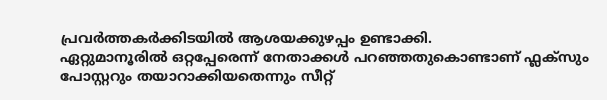പ്രവർത്തകർക്കിടയിൽ ആശയക്കുഴപ്പം ഉണ്ടാക്കി.
ഏറ്റുമാനൂരില്‍ ഒറ്റപ്പേരെന്ന് നേതാക്കള്‍ പറഞ്ഞതുകൊണ്ടാണ് ഫ്ലക്സും പോസ്റ്ററും തയാറാക്കിയതെന്നും സീറ്റ്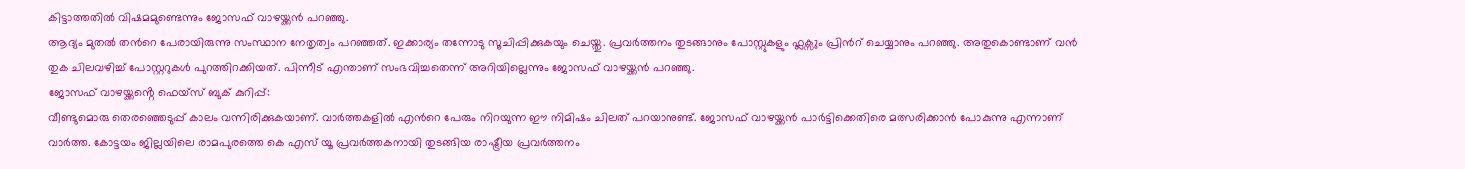കിട്ടാത്തതില്‍ വിഷമമുണ്ടെന്നും ജോസഫ് വാഴയ്ക്കന്‍ പറഞ്ഞു.
ആദ്യം മുതല്‍ തന്‍റെ പേരായിരുന്നു സംസ്ഥാന നേതൃത്വം പറഞ്ഞത്. ഇക്കാര്യം തന്നോടു സൂചിപ്പിക്കുകയും ചെയ്തു. പ്രവര്‍ത്തനം തുടങ്ങാനും പോസ്റ്റുകളും ഫ്ലക്സും പ്രിന്‍റ് ചെയ്യാനും പറഞ്ഞു. അതുകൊണ്ടാണ് വന്‍ തുക ചിലവഴിച്ച് പോസ്റ്ററുകള്‍ പുറത്തിറക്കിയത്. പിന്നീട് എന്താണ് സംഭവിച്ചതെന്ന് അറിയില്ലെന്നും ജോസഫ് വാഴയ്ക്കൻ പറഞ്ഞു.
ജോസഫ് വാഴയ്ക്കൻ്റെ ഫെയ്സ് ബുക് കുറിപ്പ്:
വീണ്ടുമൊരു തെരഞ്ഞെടുപ്പ് കാലം വന്നിരിക്കുകയാണ്. വാർത്തകളിൽ എന്‍റെ പേരും നിറയുന്ന ഈ നിമിഷം ചിലത് പറയാനുണ്ട്. ജോസഫ് വാഴയ്ക്കൻ പാർട്ടിക്കെതിരെ മത്സരിക്കാൻ പോകുന്നു എന്നാണ് വാർത്ത. കോട്ടയം ജില്ലയിലെ രാമപുരത്തെ കെ എസ് യൂ പ്രവർത്തകനായി തുടങ്ങിയ രാഷ്ട്രീയ പ്രവർത്തനം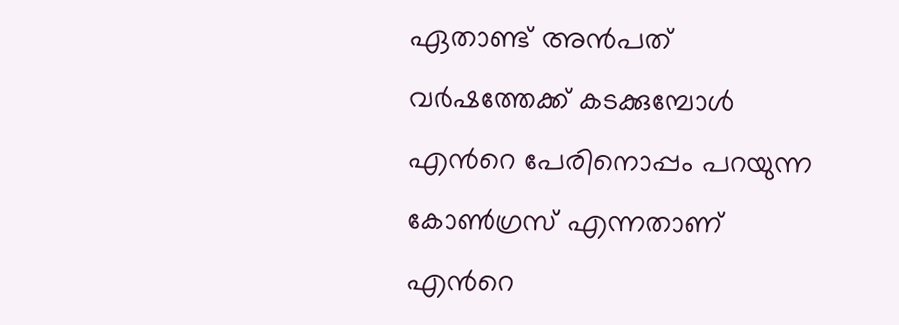ഏതാണ്ട് അൻപത് വർഷത്തേക്ക് കടക്കുമ്പോൾ എന്‍റെ പേരിനൊപ്പം പറയുന്ന കോൺഗ്രസ്‌ എന്നതാണ് എന്‍റെ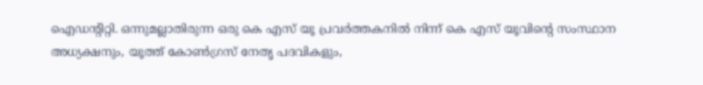ഐഡന്റിറ്റി. ഒന്നുമല്ലാതിരുന്ന ഒരു കെ എസ് യൂ പ്രവർത്തകനിൽ നിന്ന് കെ എസ് യൂവിൻ്റെ സംസ്ഥാന അധ്യക്ഷനും, യൂത്ത് കോൺഗ്രസ്‌ നേതൃ പദവികളും,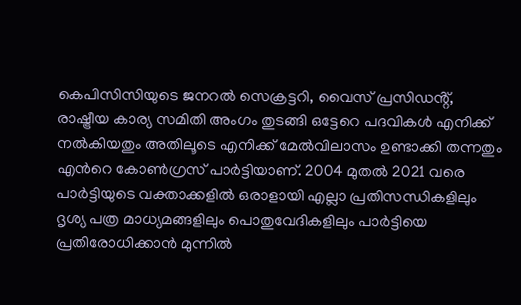കെപിസിസിയുടെ ജനറൽ സെക്രട്ടറി, വൈസ് പ്രസിഡൻ്റ്, രാഷ്ട്രീയ കാര്യ സമിതി അംഗം തുടങ്ങി ഒട്ടേറെ പദവികൾ എനിക്ക് നൽകിയതും അതിലൂടെ എനിക്ക് മേൽവിലാസം ഉണ്ടാക്കി തന്നതും എന്‍റെ കോൺഗ്രസ്‌ പാർട്ടിയാണ്. 2004 മുതൽ 2021 വരെ പാർട്ടിയുടെ വക്താക്കളിൽ ഒരാളായി എല്ലാ പ്രതിസന്ധികളിലും ദൃശ്യ പത്ര മാധ്യമങ്ങളിലും പൊതുവേദികളിലും പാർട്ടിയെ പ്രതിരോധിക്കാൻ മുന്നിൽ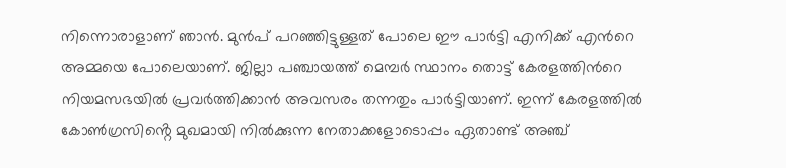നിന്നൊരാളാണ് ഞാൻ. മുൻപ് പറഞ്ഞിട്ടുള്ളത് പോലെ ഈ പാർട്ടി എനിക്ക് എന്‍റെ അമ്മയെ പോലെയാണ്. ജില്ലാ പഞ്ചായത്ത്‌ മെമ്പർ സ്ഥാനം തൊട്ട് കേരളത്തിന്‍റെ നിയമസഭയിൽ പ്രവർത്തിക്കാൻ അവസരം തന്നതും പാർട്ടിയാണ്. ഇന്ന് കേരളത്തിൽ കോൺഗ്രസിൻ്റെ മുഖമായി നിൽക്കുന്ന നേതാക്കളോടൊപ്പം ഏതാണ്ട് അഞ്ച്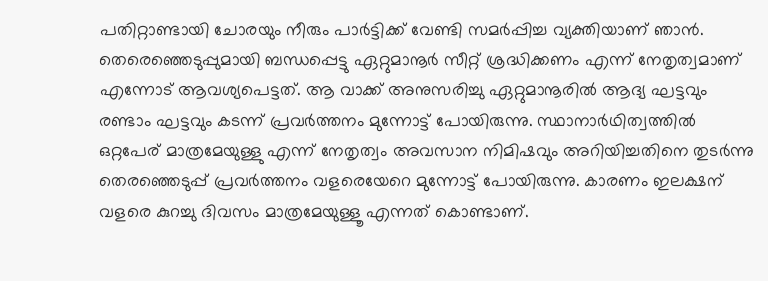പതിറ്റാണ്ടായി ചോരയും നീരും പാർട്ടിക്ക് വേണ്ടി സമർപ്പിച്ച വ്യക്തിയാണ് ഞാൻ.
തെരെഞ്ഞെടുപ്പുമായി ബന്ധപ്പെട്ടു ഏറ്റുമാനൂർ സീറ്റ് ശ്രദ്ധിക്കണം എന്ന് നേതൃത്വമാണ് എന്നോട് ആവശ്യപെട്ടത്. ആ വാക്ക് അനുസരിച്ചു ഏറ്റുമാനൂരിൽ ആദ്യ ഘട്ടവും രണ്ടാം ഘട്ടവും കടന്ന് പ്രവർത്തനം മുന്നോട്ട് പോയിരുന്നു. സ്ഥാനാർഥിത്വത്തിൽ ഒറ്റപേര് മാത്രമേയുള്ളു എന്ന് നേതൃത്വം അവസാന നിമിഷവും അറിയിച്ചതിനെ തുടർന്നു തെരഞ്ഞെടുപ്പ് പ്രവർത്തനം വളരെയേറെ മുന്നോട്ട് പോയിരുന്നു. കാരണം ഇലക്ഷന് വളരെ കുറച്ചു ദിവസം മാത്രമേയുള്ളൂ എന്നത് കൊണ്ടാണ്.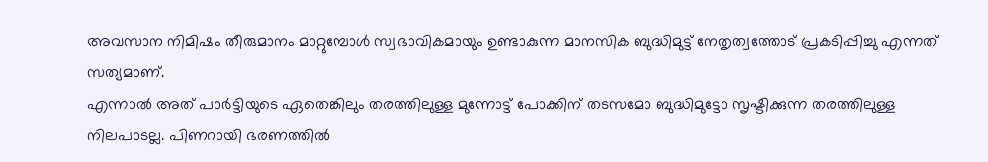അവസാന നിമിഷം തീരുമാനം മാറ്റുമ്പോൾ സ്വഭാവികമായും ഉണ്ടാകുന്ന മാനസിക ബുദ്ധിമുട്ട് നേതൃത്വത്തോട് പ്രകടിപ്പിച്ചു എന്നത് സത്യമാണ്.
എന്നാൽ അത് പാർട്ടിയുടെ ഏതെങ്കിലും തരത്തിലുള്ള മുന്നോട്ട് പോക്കിന് തടസമോ ബുദ്ധിമുട്ടോ സൃഷ്ടിക്കുന്ന തരത്തിലുള്ള നിലപാടല്ല. പിണറായി ഭരണത്തിൽ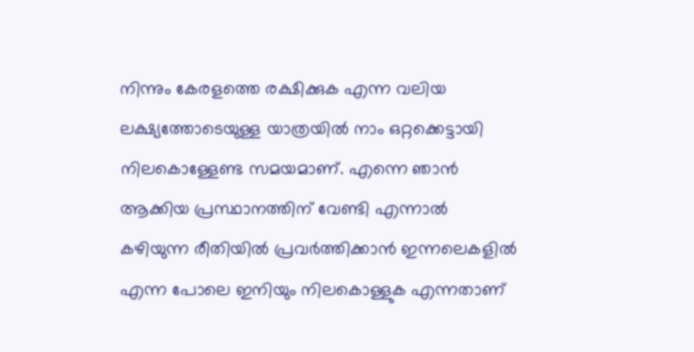നിന്നും കേരളത്തെ രക്ഷിക്കുക എന്ന വലിയ ലക്ഷ്യത്തോടെയുള്ള യാത്രയിൽ നാം ഒറ്റക്കെട്ടായി നിലകൊള്ളേണ്ട സമയമാണ്. എന്നെ ഞാൻ ആക്കിയ പ്രസ്ഥാനത്തിന് വേണ്ടി എന്നാൽ കഴിയുന്ന രീതിയിൽ പ്രവർത്തിക്കാൻ ഇന്നലെകളിൽ എന്ന പോലെ ഇനിയും നിലകൊള്ളുക എന്നതാണ്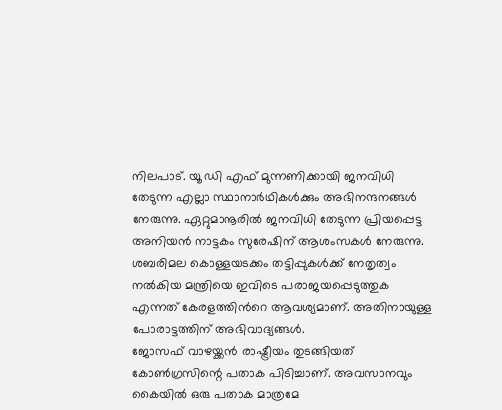നിലപാട്. യൂ ഡി എഫ് മുന്നണിക്കായി ജനവിധി തേടുന്ന എല്ലാ സ്ഥാനാർഥികൾക്കും അഭിനന്ദനങ്ങൾ നേരുന്നു. ഏറ്റുമാനൂരിൽ ജനവിധി തേടുന്ന പ്രിയപ്പെട്ട അനിയൻ നാട്ടകം സുരേഷിന് ആശംസകൾ നേരുന്നു. ശബരിമല കൊള്ളയടക്കം തട്ടിപ്പുകൾക്ക് നേതൃത്വം നൽകിയ മന്ത്രിയെ ഇവിടെ പരാജയപ്പെടുത്തുക എന്നത് കേരളത്തിന്‍റെ ആവശ്യമാണ്‌. അതിനായുള്ള പോരാട്ടത്തിന് അഭിവാദ്യങ്ങൾ.
ജോസഫ് വാഴയ്ക്കൻ രാഷ്ട്രീയം തുടങ്ങിയത് കോൺഗ്രസിന്റെ പതാക പിടിച്ചാണ്. അവസാനവും കൈയിൽ ഒരു പതാക മാത്രമേ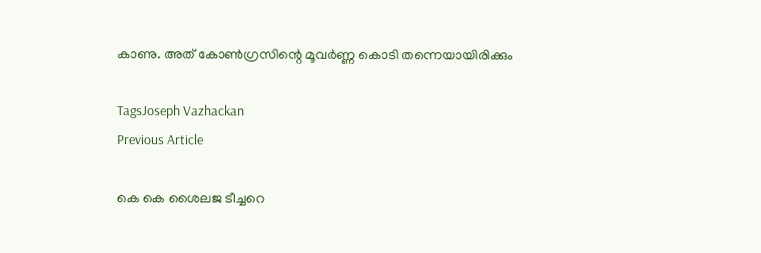കാണു. അത് കോൺഗ്രസിന്റെ മൂവർണ്ണ കൊടി തന്നെയായിരിക്കും

TagsJoseph Vazhackan
Previous Article

കെ കെ ശൈലജ ടീച്ചറെ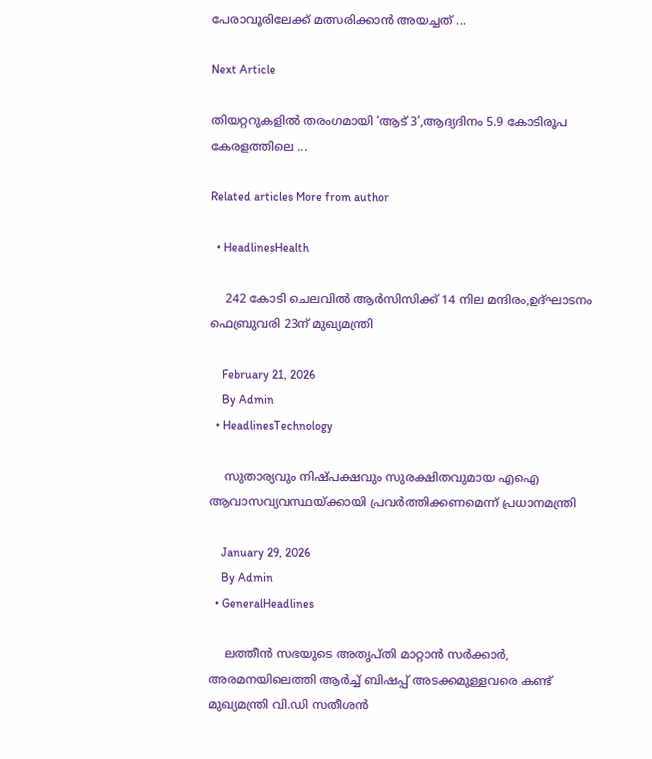പേരാവൂരിലേക്ക് മത്സരിക്കാന്‍ അയച്ചത് ...

Next Article

തിയറ്ററുകളിൽ തരംഗമായി ‘ആട് 3’,ആദ്യദിനം 5.9 കോടിരൂപ കേരളത്തിലെ ...

Related articles More from author

  • HeadlinesHealth

    242 കോടി ചെലവില്‍ ആർസിസിക്ക് 14 നില മന്ദിരം,ഉദ്ഘാടനം ഫെബ്രുവരി 23ന് മുഖ്യമന്ത്രി

    February 21, 2026
    By Admin
  • HeadlinesTechnology

    സുതാര്യവും നിഷ്പക്ഷവും സുരക്ഷിതവുമായ എഐ ആവാസവ്യവസ്ഥയ്ക്കായി പ്രവർത്തിക്കണമെന്ന് പ്രധാനമന്ത്രി

    January 29, 2026
    By Admin
  • GeneralHeadlines

    ലത്തീന്‍ സഭയുടെ അതൃപ്തി മാറ്റാന്‍ സര്‍ക്കാര്‍, അരമനയിലെത്തി ആര്‍ച്ച് ബിഷപ്പ് അടക്കമുള്ളവരെ കണ്ട് മുഖ്യമന്ത്രി വി.ഡി സതീശന്‍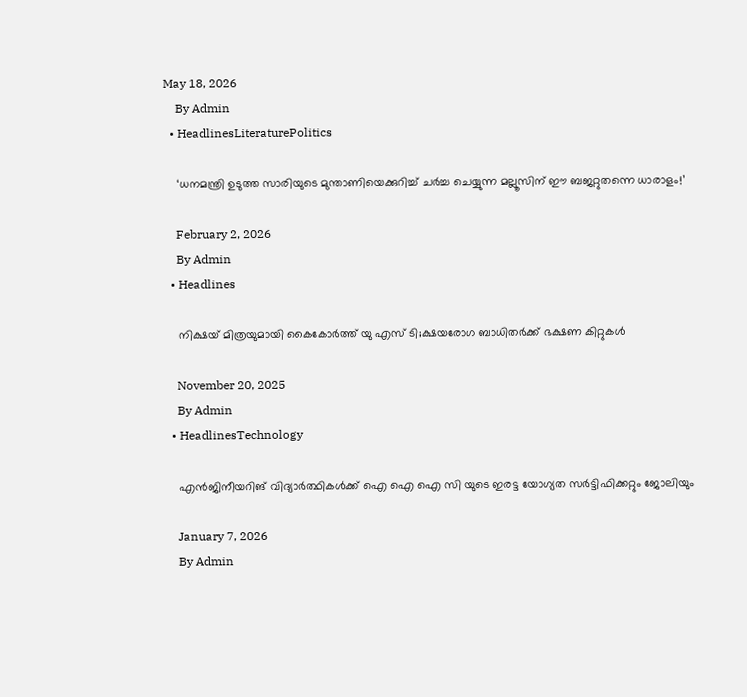May 18, 2026
    By Admin
  • HeadlinesLiteraturePolitics

    ‘ധനമന്ത്രി ഉടുത്ത സാരിയുടെ മുന്താണിയെക്കുറിച്ച് ചർച്ച ചെയ്യുന്ന മല്ലൂസിന് ഈ ബജറ്റുതന്നെ ധാരാളം!’

    February 2, 2026
    By Admin
  • Headlines

    നിക്ഷയ് മിത്രയുമായി കൈകോർത്ത് യു എസ് ടി;ക്ഷയരോഗ ബാധിതർക്ക് ഭക്ഷണ കിറ്റുകൾ

    November 20, 2025
    By Admin
  • HeadlinesTechnology

    എൻജിനീയറിങ് വിദ്യാർത്ഥികൾക്ക് ഐ ഐ ഐ സി യുടെ ഇരട്ട യോഗ്യത സർട്ടിഫിക്കറ്റും ജോലിയും

    January 7, 2026
    By Admin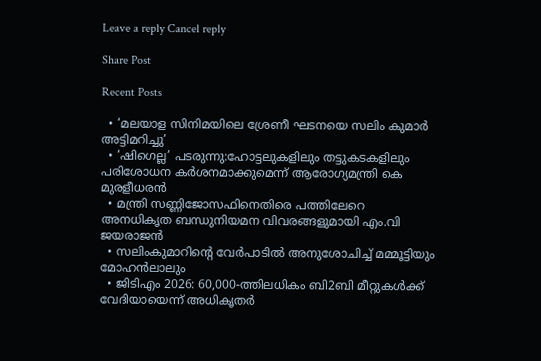Leave a reply Cancel reply

Share Post

Recent Posts

  • ‘മലയാള സിനിമയിലെ ശ്രേണീ ഘടനയെ സലിം കുമാർ അട്ടിമറിച്ചു’
  • ‘ഷിഗെല്ല’ പടരുന്നു:ഹോട്ടലുകളിലും തട്ടുകടകളിലും പരിശോധന കർശനമാക്കുമെന്ന് ആരോഗ്യമന്ത്രി കെ മുരളീധരൻ
  • മന്ത്രി സണ്ണിജോസഫിനെതിരെ പത്തിലേറെ അനധികൃത ബന്ധുനിയമന വിവരങ്ങളുമായി എം.വി ജയരാജൻ
  • സലിംകുമാറിൻ്റെ വേർപാടിൽ അനുശോചിച്ച് മമ്മൂട്ടിയും മോഹൻലാലും
  • ജിടിഎം 2026: 60,000-ത്തിലധികം ബി2ബി മീറ്റുകള്‍ക്ക് വേദിയായെന്ന് അധികൃതർ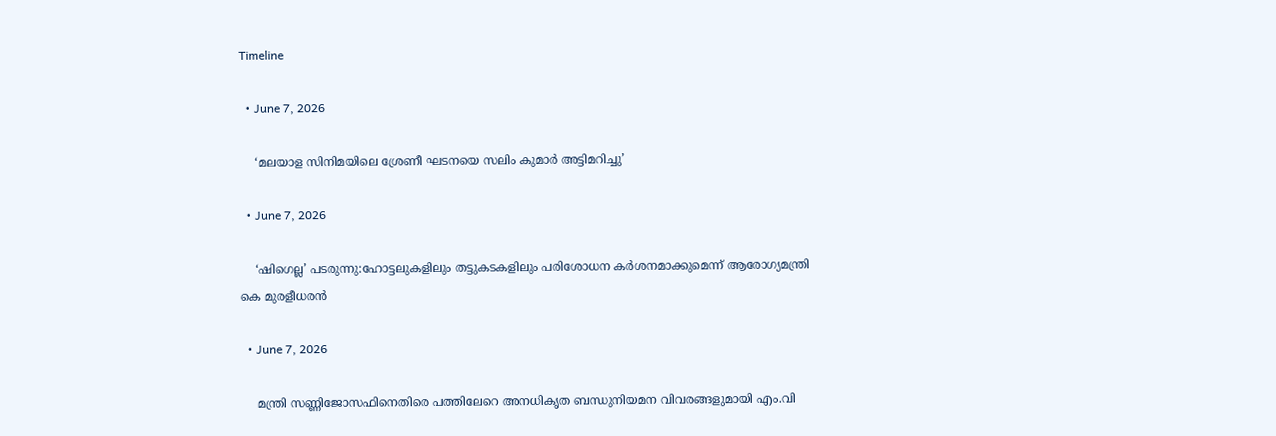Timeline

  • June 7, 2026

    ‘മലയാള സിനിമയിലെ ശ്രേണീ ഘടനയെ സലിം കുമാർ അട്ടിമറിച്ചു’

  • June 7, 2026

    ‘ഷിഗെല്ല’ പടരുന്നു:ഹോട്ടലുകളിലും തട്ടുകടകളിലും പരിശോധന കർശനമാക്കുമെന്ന് ആരോഗ്യമന്ത്രി കെ മുരളീധരൻ

  • June 7, 2026

    മന്ത്രി സണ്ണിജോസഫിനെതിരെ പത്തിലേറെ അനധികൃത ബന്ധുനിയമന വിവരങ്ങളുമായി എം.വി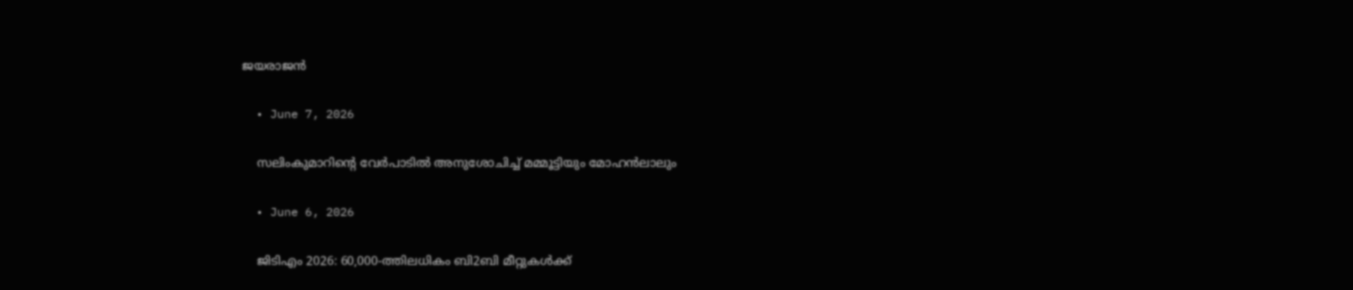ജയരാജൻ

  • June 7, 2026

    സലിംകുമാറിൻ്റെ വേർപാടിൽ അനുശോചിച്ച് മമ്മൂട്ടിയും മോഹൻലാലും

  • June 6, 2026

    ജിടിഎം 2026: 60,000-ത്തിലധികം ബി2ബി മീറ്റുകള്‍ക്ക്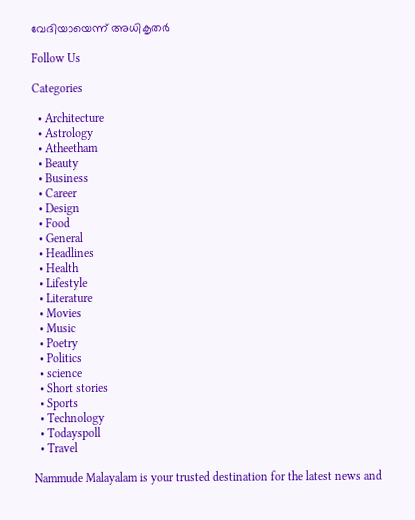വേദിയായെന്ന് അധികൃതർ

Follow Us

Categories

  • Architecture
  • Astrology
  • Atheetham
  • Beauty
  • Business
  • Career
  • Design
  • Food
  • General
  • Headlines
  • Health
  • Lifestyle
  • Literature
  • Movies
  • Music
  • Poetry
  • Politics
  • science
  • Short stories
  • Sports
  • Technology
  • Todayspoll
  • Travel

Nammude Malayalam is your trusted destination for the latest news and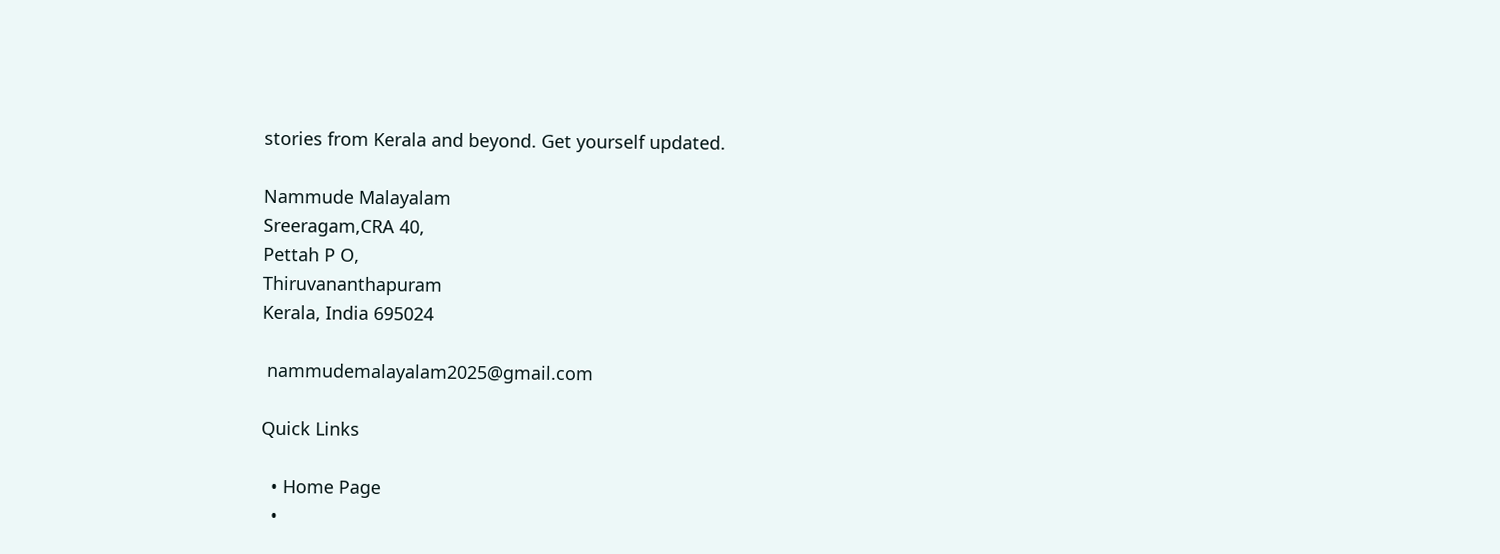stories from Kerala and beyond. Get yourself updated.

Nammude Malayalam
Sreeragam,CRA 40,
Pettah P O,
Thiruvananthapuram
Kerala, India 695024

 nammudemalayalam2025@gmail.com

Quick Links

  • Home Page
  •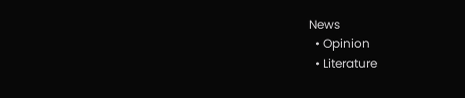News
  • Opinion
  • Literature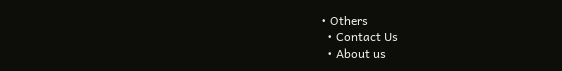• Others
  • Contact Us
  • About us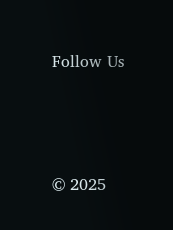Follow Us






© 2025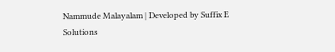Nammude Malayalam | Developed by Suffix E Solutions